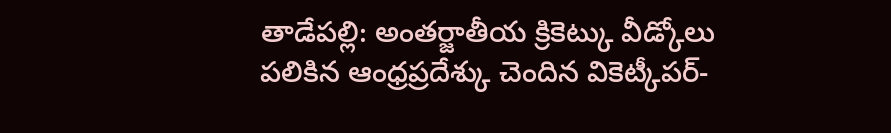తాడేపల్లి: అంతర్జాతీయ క్రికెట్కు వీడ్కోలు పలికిన ఆంధ్రప్రదేశ్కు చెందిన వికెట్కీపర్-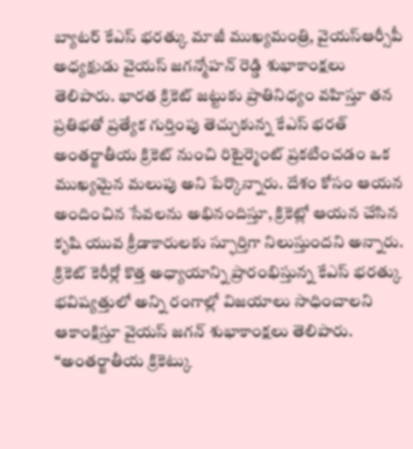బ్యాటర్ కేఎస్ భరత్కు మాజీ ముఖ్యమంత్రి, వైయస్ఆర్సీపీ అధ్యక్షుడు వైయస్ జగన్మోహన్ రెడ్డి శుభాకాంక్షలు తెలిపారు. భారత క్రికెట్ జట్టుకు ప్రాతినిధ్యం వహిస్తూ తన ప్రతిభతో ప్రత్యేక గుర్తింపు తెచ్చుకున్న కేఎస్ భరత్ అంతర్జాతీయ క్రికెట్ నుంచి రిటైర్మెంట్ ప్రకటించడం ఒక ముఖ్యమైన మలుపు అని పేర్కొన్నారు. దేశం కోసం ఆయన అందించిన సేవలను అభినందిస్తూ, క్రికెట్లో ఆయన చేసిన కృషి యువ క్రీడాకారులకు స్ఫూర్తిగా నిలుస్తుందని అన్నారు. క్రికెట్ కెరీర్లో కొత్త అధ్యాయాన్ని ప్రారంభిస్తున్న కేఎస్ భరత్కు భవిష్యత్తులో అన్ని రంగాల్లో విజయాలు సాధించాలని ఆకాంక్షిస్తూ వైయస్ జగన్ శుభాకాంక్షలు తెలిపారు. “అంతర్జాతీయ క్రికెట్కు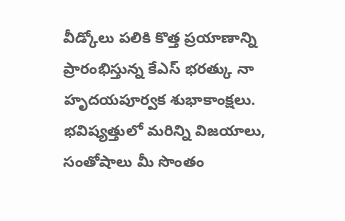వీడ్కోలు పలికి కొత్త ప్రయాణాన్ని ప్రారంభిస్తున్న కేఎస్ భరత్కు నా హృదయపూర్వక శుభాకాంక్షలు. భవిష్యత్తులో మరిన్ని విజయాలు, సంతోషాలు మీ సొంతం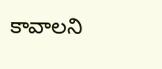కావాలని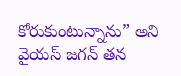కోరుకుంటున్నాను” అని వైయస్ జగన్ తన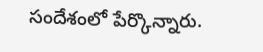సందేశంలో పేర్కొన్నారు.